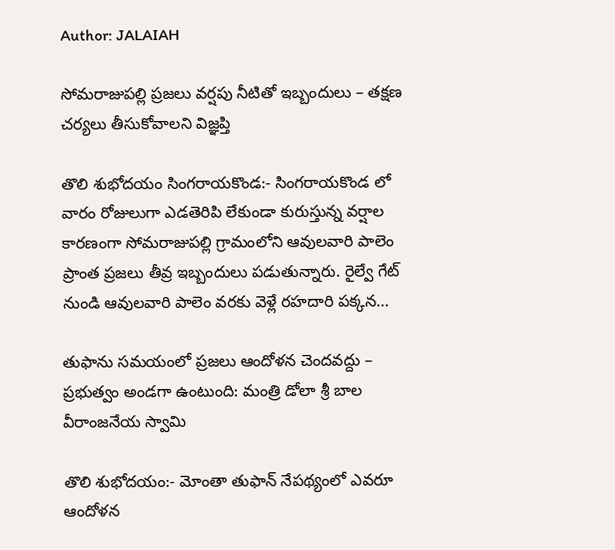Author: JALAIAH

సోమరాజుపల్లి ప్రజలు వర్షపు నీటితో ఇబ్బందులు – తక్షణ చర్యలు తీసుకోవాలని విజ్ఞప్తి

తొలి శుభోదయం సింగరాయకొండ:- సింగరాయకొండ లో వారం రోజులుగా ఎడతెరిపి లేకుండా కురుస్తున్న వర్షాల కారణంగా సోమరాజుపల్లి గ్రామంలోని ఆవులవారి పాలెం ప్రాంత ప్రజలు తీవ్ర ఇబ్బందులు పడుతున్నారు. రైల్వే గేట్ నుండి ఆవులవారి పాలెం వరకు వెళ్లే రహదారి పక్కన…

తుఫాను సమయంలో ప్రజలు ఆందోళన చెందవద్దు – ప్రభుత్వం అండగా ఉంటుంది: మంత్రి డోలా శ్రీ బాల వీరాంజనేయ స్వామి

తొలి శుభోదయం:- మోంతా తుఫాన్ నేపథ్యంలో ఎవరూ ఆందోళన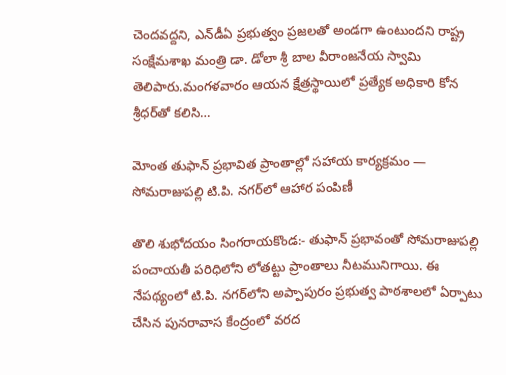చెందవద్దని, ఎన్‌డీఏ ప్రభుత్వం ప్రజలతో అండగా ఉంటుందని రాష్ట్ర సంక్షేమశాఖ మంత్రి డా. డోలా శ్రీ బాల వీరాంజనేయ స్వామి తెలిపారు.మంగళవారం ఆయన క్షేత్రస్థాయిలో ప్రత్యేక అధికారి కోన శ్రీధర్‌తో కలిసి…

మోంత తుఫాన్ ప్రభావిత ప్రాంతాల్లో సహాయ కార్యక్రమం — సోమరాజుపల్లి టి.పి. నగర్‌లో ఆహార పంపిణీ

తొలి శుభోదయం సింగరాయకొండ:- తుఫాన్ ప్రభావంతో సోమరాజుపల్లి పంచాయతీ పరిధిలోని లోతట్టు ప్రాంతాలు నీటమునిగాయి. ఈ నేపథ్యంలో టి.పి. నగర్‌లోని అప్పాపురం ప్రభుత్వ పాఠశాలలో ఏర్పాటు చేసిన పునరావాస కేంద్రంలో వరద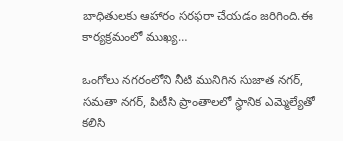బాధితులకు ఆహారం సరఫరా చేయడం జరిగింది.ఈ కార్యక్రమంలో ముఖ్య…

ఒంగోలు నగరంలోని నీటి మునిగిన సుజాత నగర్, సమతా నగర్, పిటీసి ప్రాంతాలలో స్ధానిక ఎమ్మెల్యేతో కలిసి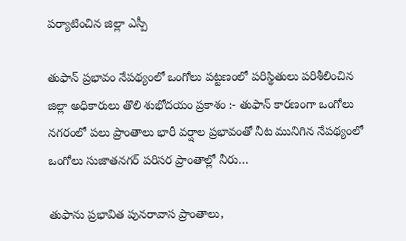పర్యాటించిన జిల్లా ఎస్పీ

తుఫాన్ ప్రభావం నేపథ్యంలో ఒంగోలు పట్టణంలో పరిస్థితులు పరిశీలించిన జిల్లా అధికారులు తొలి శుభోదయం ప్రకాశం :- తుఫాన్ కారణంగా ఒంగోలు నగరంలో పలు ప్రాంతాలు భారీ వర్షాల ప్రభావంతో నీట మునిగిన నేపథ్యంలో ఒంగోలు సుజాతనగర్ పరిసర ప్రాంతాల్లో నీరు…

తుఫాను ప్రభావిత పునరావాస ప్రాంతాలు,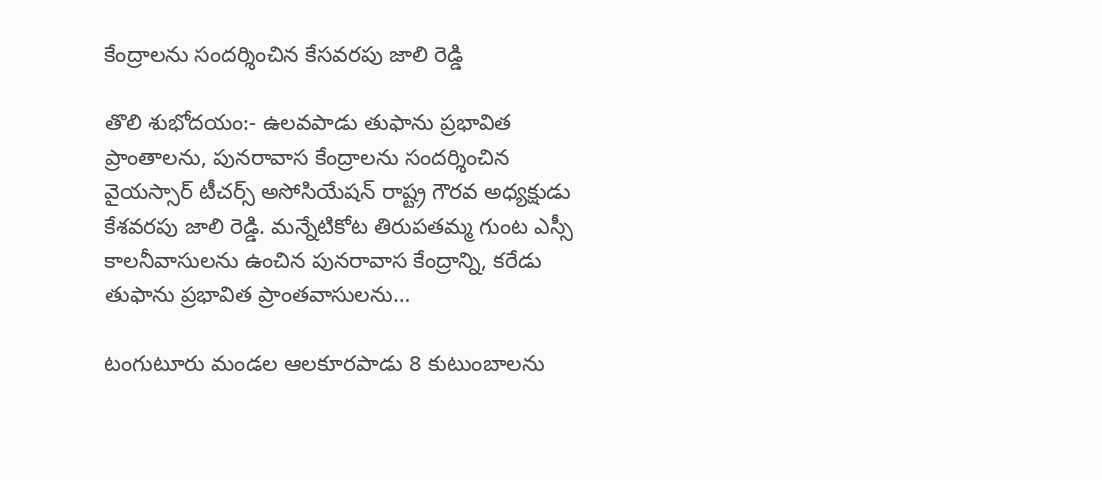కేంద్రాలను సందర్శించిన కేసవరపు జాలి రెడ్డి

తొలి శుభోదయం:- ఉలవపాడు తుఫాను ప్రభావిత ప్రాంతాలను, పునరావాస కేంద్రాలను సందర్శించిన వైయస్సార్ టీచర్స్ అసోసియేషన్ రాష్ట్ర గౌరవ అధ్యక్షుడు కేశవరపు జాలి రెడ్డి. మన్నేటికోట తిరుపతమ్మ గుంట ఎస్సీ కాలనీవాసులను ఉంచిన పునరావాస కేంద్రాన్ని, కరేడు తుఫాను ప్రభావిత ప్రాంతవాసులను…

టంగుటూరు మండల ఆలకూరపాడు 8 కుటుంబాలను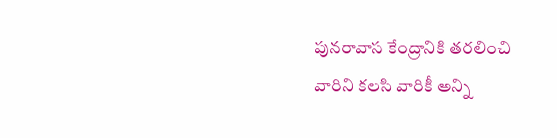పునరావాస కేంద్రానికి తరలించి వారిని కలసి వారికీ అన్ని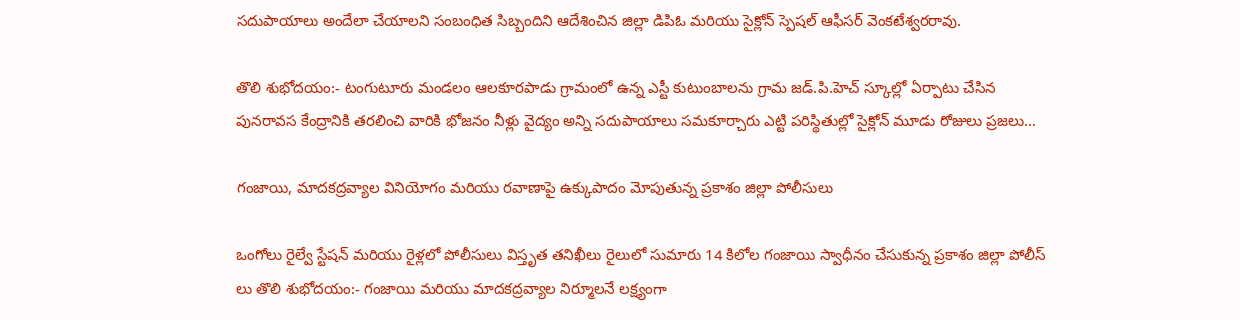సదుపాయాలు అందేలా చేయాలని సంబంధిత సిబ్బందిని ఆదేశించిన జిల్లా డిపిఓ మరియు సైక్లోన్ స్పెషల్ ఆఫీసర్ వెంకటేశ్వరరావు.

తొలి శుభోదయం:- టంగుటూరు మండలం ఆలకూరపాడు గ్రామంలో ఉన్న ఎస్టీ కుటుంబాలను గ్రామ జడ్.పి.హెచ్ స్కూల్లో ఏర్పాటు చేసిన పునరావస కేంద్రానికి తరలించి వారికి భోజనం నీళ్లు వైద్యం అన్ని సదుపాయాలు సమకూర్చారు ఎట్టి పరిస్థితుల్లో సైక్లోన్ మూడు రోజులు ప్రజలు…

గంజాయి, మాదకద్రవ్యాల వినియోగం మరియు రవాణాపై ఉక్కుపాదం మోపుతున్న ప్రకాశం జిల్లా పోలీసులు

ఒంగోలు రైల్వే స్టేషన్‌ మరియు రైళ్లలో పోలీసులు విస్తృత తనిఖీలు రైలులో సుమారు 14 కిలోల గంజాయి స్వాధీనం చేసుకున్న ప్రకాశం జిల్లా పోలీస్ లు తొలి శుభోదయం:- గంజాయి మరియు మాదకద్రవ్యాల నిర్మూలనే లక్ష్యంగా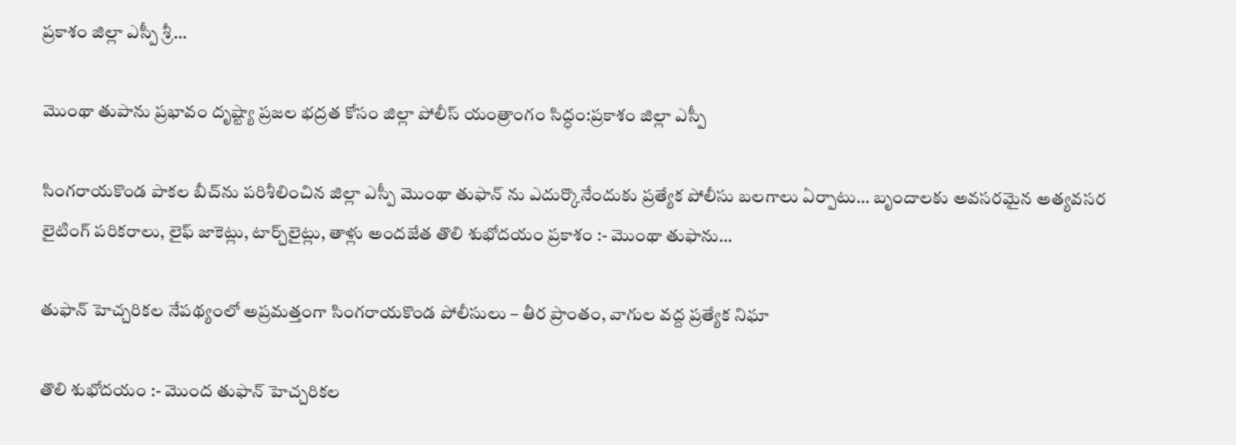ప్రకాశం జిల్లా ఎస్పీ శ్రీ…

మొంథా తుపాను ప్రభావం దృష్ట్యా ప్రజల భద్రత కోసం జిల్లా పోలీస్ యంత్రాంగం సిద్ధం:ప్రకాశం జిల్లా ఎస్పీ

సింగరాయకొండ పాకల బీచ్‌ను పరిశీలించిన జిల్లా ఎస్పీ మొంథా తుఫాన్ ను ఎదుర్కొనేందుకు ప్రత్యేక పోలీసు బలగాలు ఏర్పాటు… బృందాలకు అవసరమైన అత్యవసర లైటింగ్ పరికరాలు, లైఫ్ జాకెట్లు, టార్చ్‌లైట్లు, తాళ్లు అందజేత తొలి శుభోదయం ప్రకాశం :- మొంథా తుఫాను…

తుఫాన్ హెచ్చరికల నేపథ్యంలో అప్రమత్తంగా సింగరాయకొండ పోలీసులు – తీర ప్రాంతం, వాగుల వద్ద ప్రత్యేక నిఘా

తొలి శుభోదయం :- మొంద తుఫాన్ హెచ్చరికల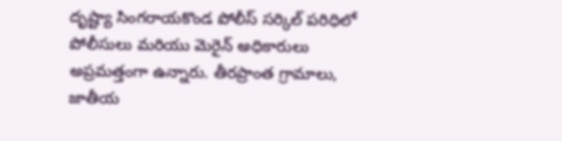దృష్ట్యా సింగరాయకొండ పోలీస్ సర్కిల్ పరిధిలో పోలీసులు మరియు మెరైన్ అధికారులు అప్రమత్తంగా ఉన్నారు. తీరప్రాంత గ్రామాలు, జాతీయ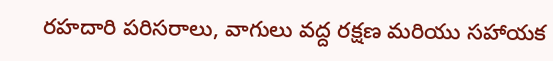రహదారి పరిసరాలు, వాగులు వద్ద రక్షణ మరియు సహాయక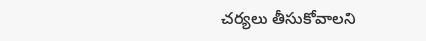చర్యలు తీసుకోవాలని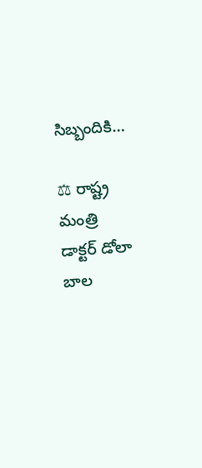సిబ్బందికి…

⚖ రాష్ట్ర మంత్రి డాక్టర్ డోలా బాల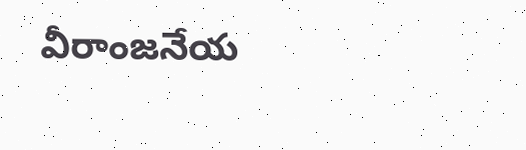వీరాంజనేయ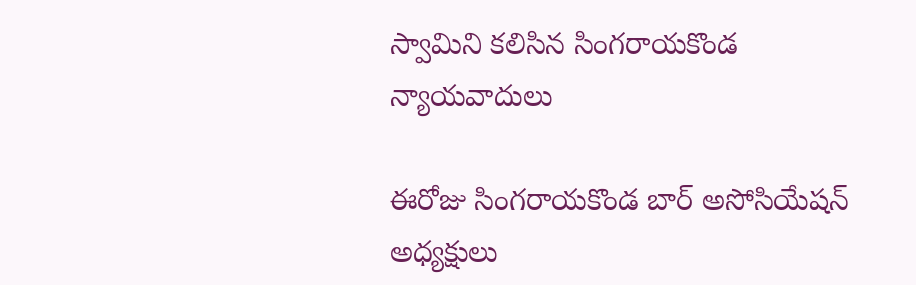స్వామిని కలిసిన సింగరాయకొండ న్యాయవాదులు

ఈరోజు సింగరాయకొండ బార్ అసోసియేషన్ అధ్యక్షులు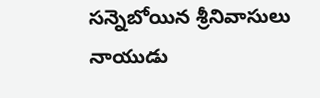సన్నెబోయిన శ్రీనివాసులు నాయుడు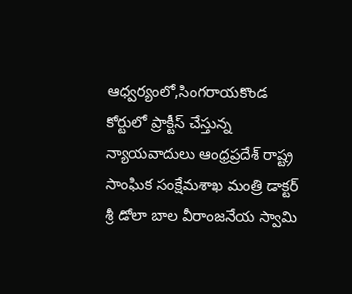ఆధ్వర్యంలో,సింగరాయకొండ కోర్టులో ప్రాక్టీస్ చేస్తున్న న్యాయవాదులు ఆంధ్రప్రదేశ్ రాష్ట్ర సాంఘిక సంక్షేమశాఖ మంత్రి డాక్టర్ శ్రీ డోలా బాల వీరాంజనేయ స్వామి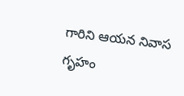గారిని ఆయన నివాస గృహం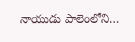నాయుడు పాలెంలోని…